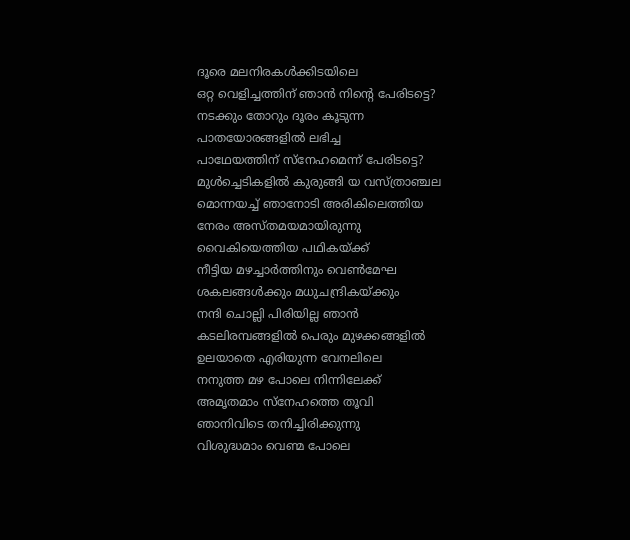ദൂരെ മലനിരകൾക്കിടയിലെ
ഒറ്റ വെളിച്ചത്തിന് ഞാൻ നിന്റെ പേരിടട്ടെ?
നടക്കും തോറും ദൂരം കൂടുന്ന
പാതയോരങ്ങളിൽ ലഭിച്ച
പാഥേയത്തിന് സ്നേഹമെന്ന് പേരിടട്ടെ?
മുൾച്ചെടികളിൽ കുരുങ്ങി യ വസ്ത്രാഞ്ചല
മൊന്നയച്ച് ഞാനോടി അരികിലെത്തിയ
നേരം അസ്തമയമായിരുന്നു
വൈകിയെത്തിയ പഥികയ്ക്ക്
നീട്ടിയ മഴച്ചാർത്തിനും വെൺമേഘ
ശകലങ്ങൾക്കും മധുചന്ദ്രികയ്ക്കും
നന്ദി ചൊല്ലി പിരിയില്ല ഞാൻ
കടലിരമ്പങ്ങളിൽ പെരും മുഴക്കങ്ങളിൽ
ഉലയാതെ എരിയുന്ന വേനലിലെ
നനുത്ത മഴ പോലെ നിന്നിലേക്ക്
അമൃതമാം സ്നേഹത്തെ തൂവി
ഞാനിവിടെ തനിച്ചിരിക്കുന്നു
വിശുദ്ധമാം വെണ്മ പോലെ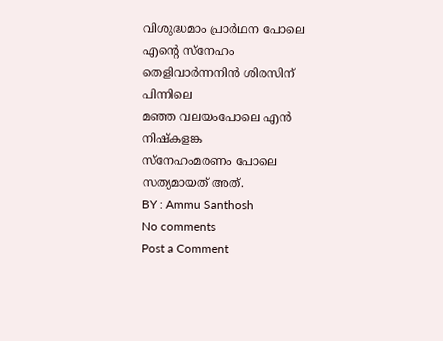വിശുദ്ധമാം പ്രാർഥന പോലെ
എന്റെ സ്നേഹം
തെളിവാർന്നനിൻ ശിരസിന് പിന്നിലെ
മഞ്ഞ വലയംപോലെ എൻ നിഷ്കളങ്ക
സ്നേഹംമരണം പോലെ സത്യമായത് അത്.
BY : Ammu Santhosh
No comments
Post a Comment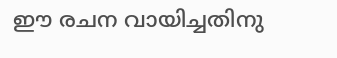ഈ രചന വായിച്ചതിനു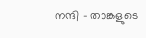നന്ദി - താങ്കളുടെ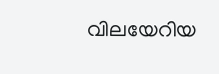വിലയേറിയ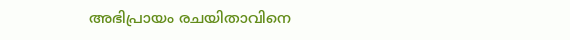അഭിപ്രായം രചയിതാവിനെ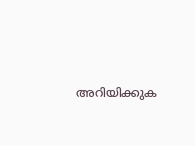അറിയിക്കുക